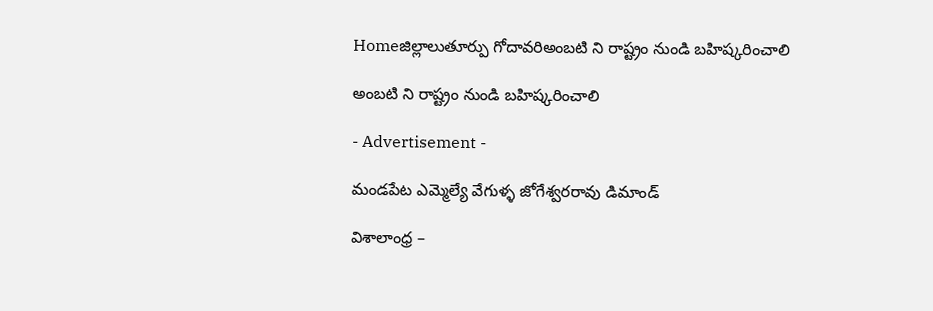Homeజిల్లాలుతూర్పు గోదావరిఅంబటి ని రాష్ట్రం నుండి బహిష్కరించాలి

అంబటి ని రాష్ట్రం నుండి బహిష్కరించాలి

- Advertisement -

మండపేట ఎమ్మెల్యే వేగుళ్ళ జోగేశ్వరరావు డిమాండ్

విశాలాంధ్ర –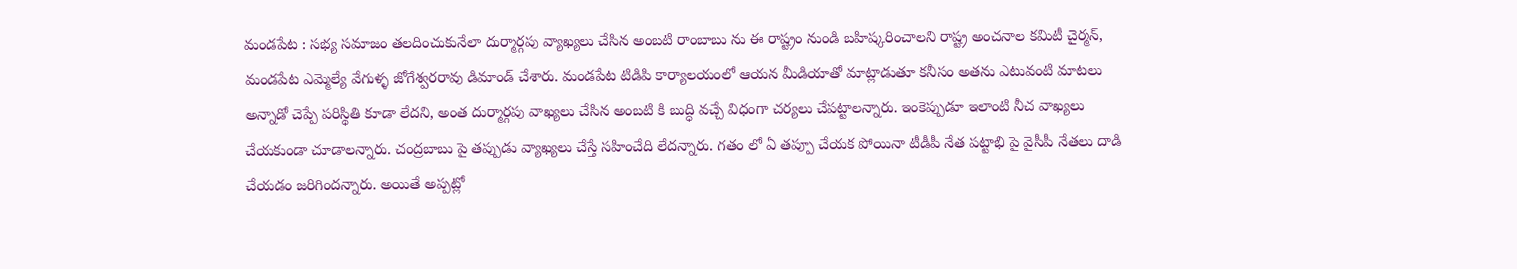మండపేట : సభ్య సమాజం తలదించుకునేలా దుర్మార్గపు వ్యాఖ్యలు చేసిన అంబటి రాంబాబు ను ఈ రాష్ట్రం నుండి బహిష్కరించాలని రాష్ట్ర అంచనాల కమిటీ చైర్మన్, మండపేట ఎమ్మెల్యే వేగుళ్ళ జోగేశ్వరరావు డిమాండ్ చేశారు. మండపేట టిడిపి కార్యాలయంలో ఆయన మీడియాతో మాట్లాడుతూ కనీసం అతను ఎటువంటి మాటలు అన్నాడో చెప్పే పరిస్థితి కూడా లేదని, అంత దుర్మార్గపు వాఖ్యలు చేసిన అంబటి కి బుద్ధి వచ్చే విధంగా చర్యలు చేపట్టాలన్నారు. ఇంకెప్పుడూ ఇలాంటి నీచ వాఖ్యలు చేయకుండా చూడాలన్నారు. చంద్రబాబు పై తప్పుడు వ్యాఖ్యలు చేస్తే సహించేది లేదన్నారు. గతం లో ఏ తప్పూ చేయక పోయినా టీడీపీ నేత పట్టాభి పై వైసీపీ నేతలు దాడి చేయడం జరిగిందన్నారు. అయితే అప్పట్లో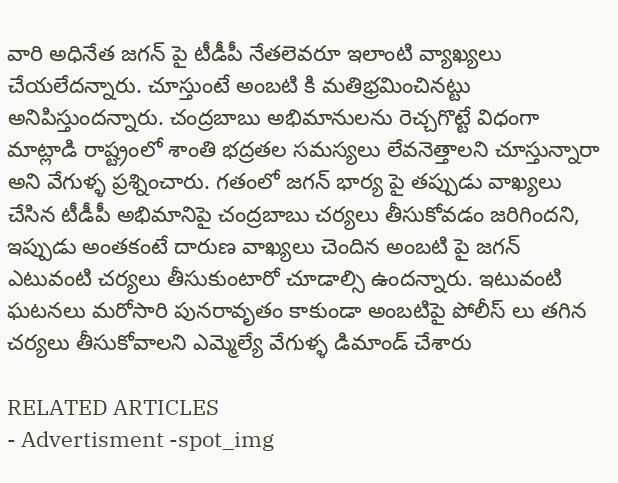వారి అధినేత జగన్ పై టీడీపీ నేతలెవరూ ఇలాంటి వ్యాఖ్యలు చేయలేదన్నారు. చూస్తుంటే అంబటి కి మతిభ్రమించినట్టు అనిపిస్తుందన్నారు. చంద్రబాబు అభిమానులను రెచ్చగొట్టే విధంగా మాట్లాడి రాష్ట్రంలో శాంతి భద్రతల సమస్యలు లేవనెత్తాలని చూస్తున్నారా అని వేగుళ్ళ ప్రశ్నించారు. గతంలో జగన్ భార్య పై తప్పుడు వాఖ్యలు చేసిన టీడీపీ అభిమానిపై చంద్రబాబు చర్యలు తీసుకోవడం జరిగిందని, ఇప్పుడు అంతకంటే దారుణ వాఖ్యలు చెందిన అంబటి పై జగన్ ఎటువంటి చర్యలు తీసుకుంటారో చూడాల్సి ఉందన్నారు. ఇటువంటి ఘటనలు మరోసారి పునరావృతం కాకుండా అంబటిపై పోలీస్ లు తగిన చర్యలు తీసుకోవాలని ఎమ్మెల్యే వేగుళ్ళ డిమాండ్ చేశారు

RELATED ARTICLES
- Advertisment -spot_img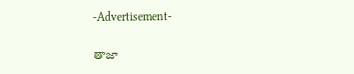-Advertisement-

తాజా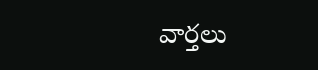వార్తలు